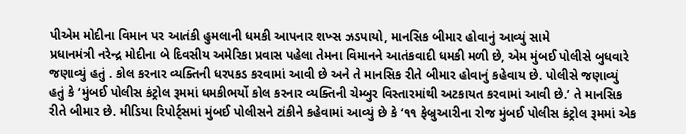પીએમ મોદીના વિમાન પર આતંકી હુમલાની ધમકી આપનાર શખ્સ ઝડપાયો, માનસિક બીમાર હોવાનું આવ્યું સામે
પ્રધાનમંત્રી નરેન્દ્ર મોદીના બે દિવસીય અમેરિકા પ્રવાસ પહેલા તેમના વિમાનને આતંકવાદી ધમકી મળી છે, એમ મુંબઈ પોલીસે બુધવારે જણાવ્યું હતું . કોલ કરનાર વ્યક્તિની ધરપકડ કરવામાં આવી છે અને તે માનસિક રીતે બીમાર હોવાનું કહેવાય છે. પોલીસે જણાવ્યું હતું કે ‘મુંબઈ પોલીસ કંટ્રોલ રૂમમાં ધમકીભર્યો કોલ કરનાર વ્યક્તિની ચેમ્બુર વિસ્તારમાંથી અટકાયત કરવામાં આવી છે.’ તે માનસિક રીતે બીમાર છે. મીડિયા રિપોર્ટ્સમાં મુંબઈ પોલીસને ટાંકીને કહેવામાં આવ્યું છે કે ‘૧૧ ફેબ્રુઆરીના રોજ મુંબઈ પોલીસ કંટ્રોલ રૂમમાં એક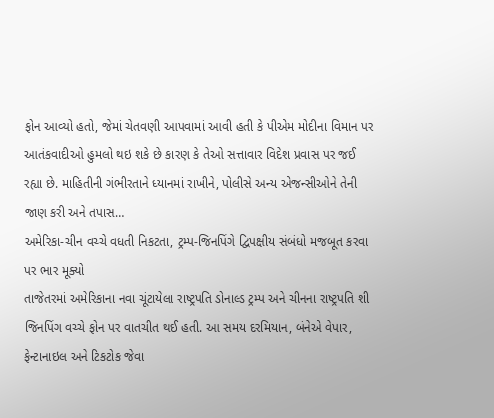ફોન આવ્યો હતો, જેમાં ચેતવણી આપવામાં આવી હતી કે પીએમ મોદીના વિમાન પર આતંકવાદીઓ હુમલો થઇ શકે છે કારણ કે તેઓ સત્તાવાર વિદેશ પ્રવાસ પર જઈ રહ્યા છે. માહિતીની ગંભીરતાને ધ્યાનમાં રાખીને, પોલીસે અન્ય એજન્સીઓને તેની જાણ કરી અને તપાસ…
અમેરિકા-ચીન વચ્ચે વધતી નિકટતા, ટ્રમ્પ-જિનપિંગે દ્વિપક્ષીય સંબંધો મજબૂત કરવા પર ભાર મૂક્યો
તાજેતરમાં અમેરિકાના નવા ચૂંટાયેલા રાષ્ટ્રપતિ ડોનાલ્ડ ટ્રમ્પ અને ચીનના રાષ્ટ્રપતિ શી જિનપિંગ વચ્ચે ફોન પર વાતચીત થઈ હતી. આ સમય દરમિયાન, બંનેએ વેપાર, ફેન્ટાનાઇલ અને ટિકટોક જેવા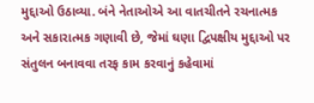મુદ્દાઓ ઉઠાવ્યા. બંને નેતાઓએ આ વાતચીતને રચનાત્મક અને સકારાત્મક ગણાવી છે, જેમાં ઘણા દ્વિપક્ષીય મુદ્દાઓ પર સંતુલન બનાવવા તરફ કામ કરવાનું કહેવામાં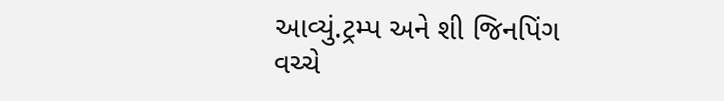આવ્યું.ટ્રમ્પ અને શી જિનપિંગ વચ્ચે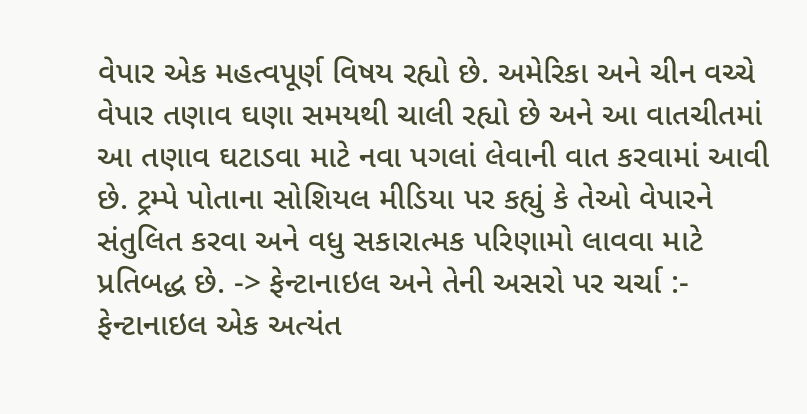વેપાર એક મહત્વપૂર્ણ વિષય રહ્યો છે. અમેરિકા અને ચીન વચ્ચે વેપાર તણાવ ઘણા સમયથી ચાલી રહ્યો છે અને આ વાતચીતમાં આ તણાવ ઘટાડવા માટે નવા પગલાં લેવાની વાત કરવામાં આવી છે. ટ્રમ્પે પોતાના સોશિયલ મીડિયા પર કહ્યું કે તેઓ વેપારને સંતુલિત કરવા અને વધુ સકારાત્મક પરિણામો લાવવા માટે પ્રતિબદ્ધ છે. -> ફેન્ટાનાઇલ અને તેની અસરો પર ચર્ચા :- ફેન્ટાનાઇલ એક અત્યંત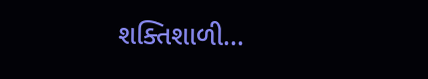શક્તિશાળી…